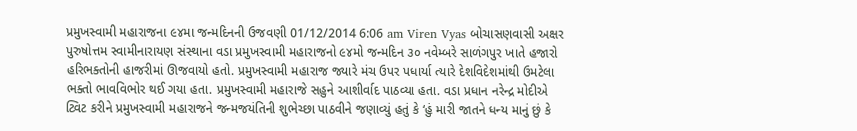પ્રમુખસ્વામી મહારાજના ૯૪મા જન્મદિનની ઉજવણી 01/12/2014 6:06 am Viren Vyas બોચાસણવાસી અક્ષર પુરુષોત્તમ સ્વામીનારાયણ સંસ્થાના વડા પ્રમુખસ્વામી મહારાજનો ૯૪મો જન્મદિન ૩૦ નવેમ્બરે સાળંગપુર ખાતે હજારો હરિભક્તોની હાજરીમાં ઊજવાયો હતો. પ્રમુખસ્વામી મહારાજ જ્યારે મંચ ઉપર પધાર્યા ત્યારે દેશવિદેશમાંથી ઉમટેલા ભક્તો ભાવવિભોર થઈ ગયા હતા. પ્રમુખસ્વામી મહારાજે સહુને આશીર્વાદ પાઠવ્યા હતા. વડા પ્રધાન નરેન્દ્ર મોદીએ ટ્વિટ કરીને પ્રમુખસ્વામી મહારાજને જન્મજયંતિની શુભેચ્છા પાઠવીને જણાવ્યું હતું કે ‘હું મારી જાતને ધન્ય માનું છું કે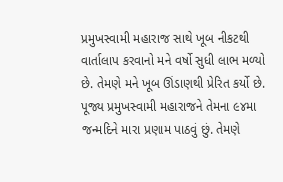પ્રમુખસ્વામી મહારાજ સાથે ખૂબ નીકટથી વાર્તાલાપ કરવાનો મને વર્ષો સુધી લાભ મળ્યો છે. તેમણે મને ખૂબ ઊંડાણથી પ્રેરિત કર્યો છે. પૂજ્ય પ્રમુખસ્વામી મહારાજને તેમના ૯૪મા જન્મદિને મારા પ્રણામ પાઠવું છું. તેમણે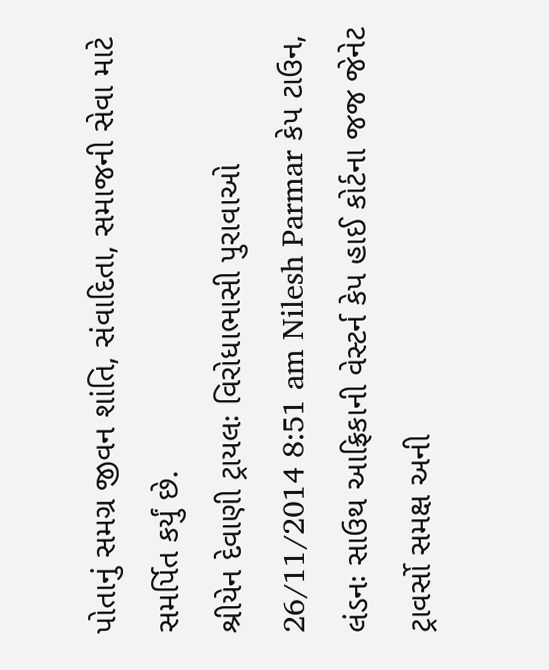પોતાનું સમગ્ર જીવન શાંતિ, સંવાદિતા, સમાજની સેવા માટે સમર્પિત કર્યું છે.
શ્રીયેન દેવાણી ટ્રાયલઃ વિરોધાભાસી પુરાવાઓ 26/11/2014 8:51 am Nilesh Parmar કેપ ટાઉન, લંડનઃ સાઉથ આફ્રિકાની વેસ્ટર્ન કેપ હાઈ કોર્ટના જજ જેનેટ ટ્રાવર્સો સમક્ષ અની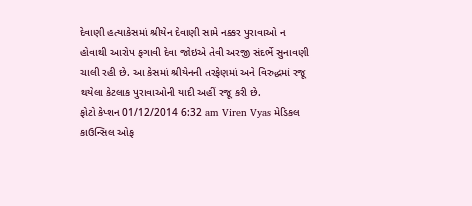દેવાણી હત્યાકેસમાં શ્રીયેન દેવાણી સામે નક્કર પુરાવાઓ ન હોવાથી આરોપ ફગાવી દેવા જોઇએ તેવી અરજી સંદર્ભે સુનાવણી ચાલી રહી છે. આ કેસમાં શ્રીયેનની તરફેણમાં અને વિરુદ્ધમાં રજૂ થયેલા કેટલાક પુરાવાઓની યાદી અહીં રજૂ કરી છે.
ફોટો કેપ્શન 01/12/2014 6:32 am Viren Vyas મેડિકલ કાઉન્સિલ ઓફ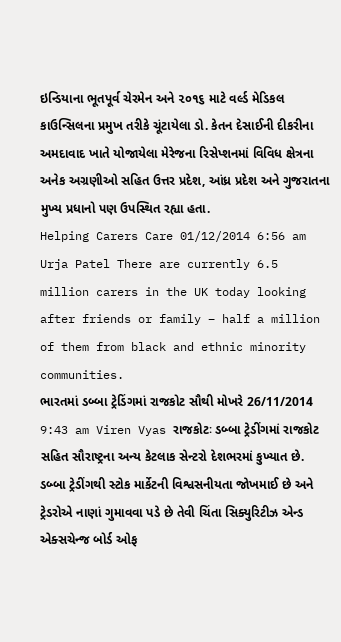ઇન્ડિયાના ભૂતપૂર્વ ચેરમેન અને ૨૦૧૬ માટે વર્લ્ડ મેડિકલ કાઉન્સિલના પ્રમુખ તરીકે ચૂંટાયેલા ડો. કેતન દેસાઈની દીકરીના અમદાવાદ ખાતે યોજાયેલા મેરેજના રિસેપ્શનમાં વિવિધ ક્ષેત્રના અનેક અગ્રણીઓ સહિત ઉત્તર પ્રદેશ, આંધ્ર પ્રદેશ અને ગુજરાતના મુખ્ય પ્રધાનો પણ ઉપસ્થિત રહ્યા હતા.
Helping Carers Care 01/12/2014 6:56 am Urja Patel There are currently 6.5 million carers in the UK today looking after friends or family – half a million of them from black and ethnic minority communities.
ભારતમાં ડબ્બા ટ્રેડિંગમાં રાજકોટ સૌથી મોખરે 26/11/2014 9:43 am Viren Vyas રાજકોટઃ ડબ્બા ટ્રેડીંગમાં રાજકોટ સહિત સૌરાષ્ટ્રના અન્ય કેટલાક સેન્ટરો દેશભરમાં કુખ્યાત છે. ડબ્બા ટ્રેડીંગથી સ્ટોક માર્કેટની વિશ્વસનીયતા જોખમાઈ છે અને ટ્રેડરોએ નાણાં ગુમાવવા પડે છે તેવી ચિંતા સિક્યુરિટીઝ એન્ડ એક્સચેન્જ બોર્ડ ઓફ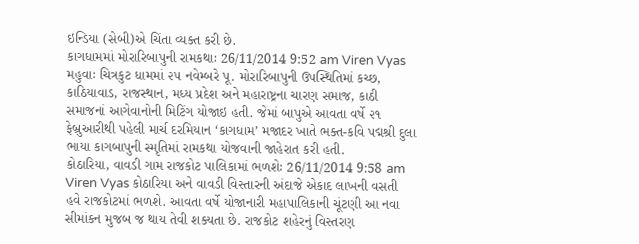ઇન્ડિયા (સેબી)એ ચિંતા વ્યક્ત કરી છે.
કાગધામમાં મોરારિબાપુની રામકથાઃ 26/11/2014 9:52 am Viren Vyas મહુવાઃ ચિત્રકુટ ધામમાં ૨૫ નવેમ્બરે પૂ. મોરારિબાપુની ઉપસ્થિતિમાં કચ્છ, કાઠિયાવાડ, રાજસ્થાન, મધ્ય પ્રદેશ અને મહારાષ્ટ્રના ચારણ સમાજ, કાઠી સમાજનાં આગેવાનોની મિટિંગ યોજાઇ હતી. જેમાં બાપુએ આવતા વર્ષે ૨૧ ફેબ્રુઆરીથી પહેલી માર્ચ દરમિયાન ‘કાગધામ’ મજાદર ખાતે ભક્ત-કવિ પદ્મશ્રી દુલા ભાયા કાગબાપુની સ્મૃતિમાં રામકથા યોજવાની જાહેરાત કરી હતી.
કોઠારિયા, વાવડી ગામ રાજકોટ પાલિકામાં ભળશેઃ 26/11/2014 9:58 am Viren Vyas કોઠારિયા અને વાવડી વિસ્તારની અંદાજે એકાદ લાખની વસતી હવે રાજકોટમાં ભળશે. આવતા વર્ષે યોજાનારી મહાપાલિકાની ચૂંટણી આ નવા સીમાંકન મુજબ જ થાય તેવી શક્યતા છે. રાજકોટ શહેરનું વિસ્તરણ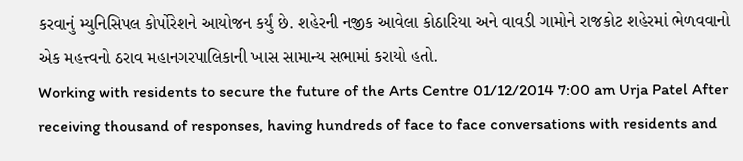કરવાનું મ્યુનિસિપલ કોર્પોરેશને આયોજન કર્યું છે. શહેરની નજીક આવેલા કોઠારિયા અને વાવડી ગામોને રાજકોટ શહેરમાં ભેળવવાનો એક મહત્ત્વનો ઠરાવ મહાનગરપાલિકાની ખાસ સામાન્ય સભામાં કરાયો હતો.
Working with residents to secure the future of the Arts Centre 01/12/2014 7:00 am Urja Patel After receiving thousand of responses, having hundreds of face to face conversations with residents and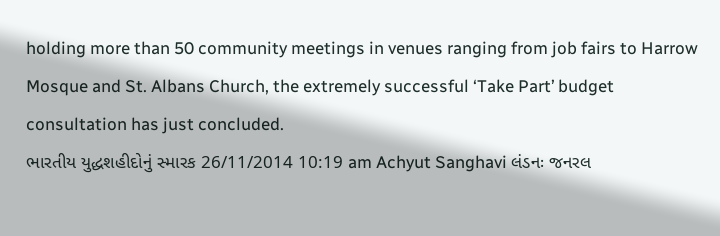holding more than 50 community meetings in venues ranging from job fairs to Harrow Mosque and St. Albans Church, the extremely successful ‘Take Part’ budget consultation has just concluded.
ભારતીય યુદ્ધશહીદોનું સ્મારક 26/11/2014 10:19 am Achyut Sanghavi લંડનઃ જનરલ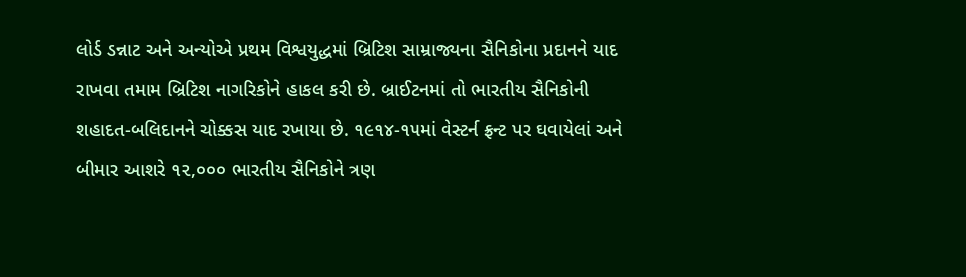લોર્ડ ડન્નાટ અને અન્યોએ પ્રથમ વિશ્વયુદ્ધમાં બ્રિટિશ સામ્રાજ્યના સૈનિકોના પ્રદાનને યાદ રાખવા તમામ બ્રિટિશ નાગરિકોને હાકલ કરી છે. બ્રાઈટનમાં તો ભારતીય સૈનિકોની શહાદત-બલિદાનને ચોક્કસ યાદ રખાયા છે. ૧૯૧૪-૧૫માં વેસ્ટર્ન ફ્રન્ટ પર ઘવાયેલાં અને બીમાર આશરે ૧૨,૦૦૦ ભારતીય સૈનિકોને ત્રણ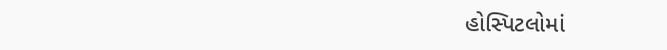હોસ્પિટલોમાં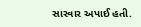સારવાર અપાઈ હતી.